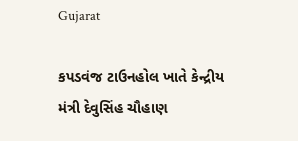Gujarat

કપડવંજ ટાઉનહોલ ખાતે કેન્દ્રીય મંત્રી દેવુસિંહ ચૌહાણ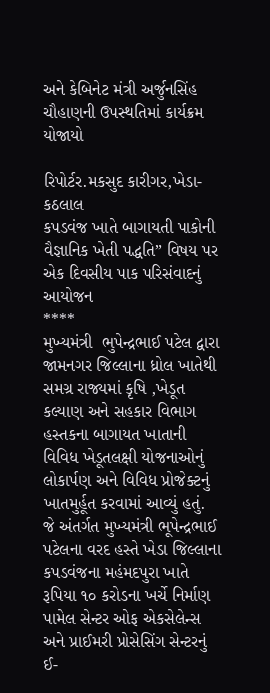અને કેબિનેટ મંત્રી અર્જુનસિંહ ચૌહાણની ઉપસ્થતિમાં કાર્યક્રમ યોજાયો

રિપોર્ટર.મકસુદ કારીગર,ખેડા-કઠલાલ
કપડવંજ ખાતે બાગાયતી પાકોની વૈજ્ઞાનિક ખેતી પદ્ધતિ” વિષય પર એક દિવસીય પાક પરિસંવાદનું આયોજન
****
મુખ્યમંત્રી  ભુપેન્દ્રભાઈ પટેલ દ્વારા જામનગર જિલ્લાના ધ્રોલ ખાતેથી સમગ્ર રાજ્યમાં કૃષિ ,ખેડૂત કલ્યાણ અને સહકાર વિભાગ હસ્તકના બાગાયત ખાતાની વિવિધ ખેડૂતલક્ષી યોજનાઓનું લોકાર્પણ અને વિવિધ પ્રોજેક્ટનું ખાતમુર્હૂત કરવામાં આવ્યું હતું.
જે અંતર્ગત મુખ્યમંત્રી ભૂપેન્દ્રભાઈ પટેલના વરદ હસ્તે ખેડા જિલ્લાના કપડવંજના મહંમદપુરા ખાતે રૂપિયા ૧૦ કરોડના ખર્ચે નિર્માણ પામેલ સેન્ટર ઓફ એકસેલેન્સ અને પ્રાઈમરી પ્રોસેસિંગ સેન્ટરનું ઈ-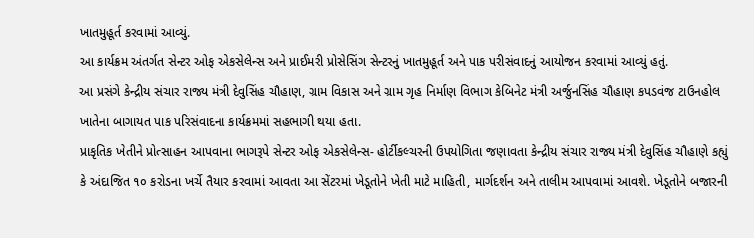ખાતમુહૂર્ત કરવામાં આવ્યું.
આ કાર્યક્રમ અંતર્ગત સેન્ટર ઓફ એકસેલેન્સ અને પ્રાઈમરી પ્રોસેસિંગ સેન્ટરનું ખાતમુહૂર્ત અને પાક પરીસંવાદનું આયોજન કરવામાં આવ્યું હતું.
આ પ્રસંગે કેન્દ્રીય સંચાર રાજ્ય મંત્રી દેવુસિંહ ચૌહાણ, ગ્રામ વિકાસ અને ગ્રામ ગૃહ નિર્માણ વિભાગ કેબિનેટ મંત્રી અર્જુનસિંહ ચૌહાણ કપડવંજ ટાઉનહોલ ખાતેના બાગાયત પાક પરિસંવાદના કાર્યક્રમમાં સહભાગી થયા હતા.
પ્રાકૃતિક ખેતીને પ્રોત્સાહન આપવાના ભાગરૂપે સેન્ટર ઓફ એકસેલેન્સ- હોર્ટીકલ્ચરની ઉપયોગિતા જણાવતા કેન્દ્રીય સંચાર રાજ્ય મંત્રી દેવુસિંહ ચૌહાણે કહ્યું કે અંદાજિત ૧૦ કરોડના ખર્ચે તૈયાર કરવામાં આવતા આ સેંટરમાં ખેડૂતોને ખેતી માટે માહિતી, માર્ગદર્શન અને તાલીમ આપવામાં આવશે. ખેડૂતોને બજારની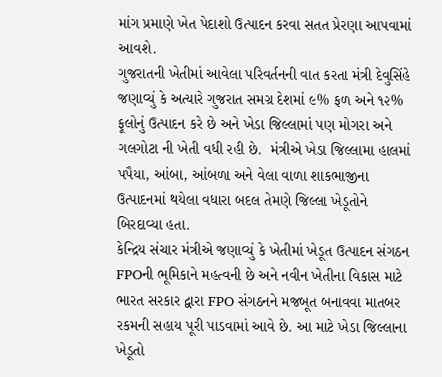માંગ પ્રમાણે ખેત પેદાશો ઉત્પાદન કરવા સતત પ્રેરણા આપવામાં આવશે.
ગુજરાતની ખેતીમાં આવેલા પરિવર્તનની વાત કરતા મંત્રી દેવુસિંહે જણાવ્યું કે અત્યારે ગુજરાત સમગ્ર દેશમાં ૯% ફળ અને ૧૨% ફૂલોનું ઉત્પાદન કરે છે અને ખેડા જિલ્લામાં પણ મોગરા અને ગલગોટા ની ખેતી વધી રહી છે.  મંત્રીએ ખેડા જિલ્લામા હાલમાં પપૈયા, આંબા, આંબળા અને વેલા વાળા શાકભાજીના ઉત્પાદનમાં થયેલા વધારા બદલ તેમણે જિલ્લા ખેડૂતોને બિરદાવ્યા હતા.
કેન્દ્રિય સંચાર મંત્રીએ જણાવ્યું કે ખેતીમાં ખેડૂત ઉત્પાદન સંગઠન FPOની ભૂમિકાને મહત્વની છે અને નવીન ખેતીના વિકાસ માટે ભારત સરકાર દ્વારા FPO સંગઠનને મજબૂત બનાવવા માતબર રકમની સહાય પૂરી પાડવામાં આવે છે. આ માટે ખેડા જિલ્લાના ખેડૂતો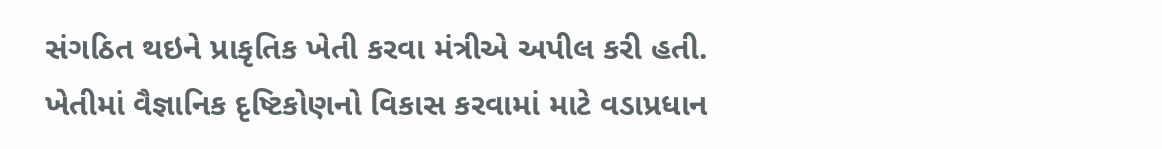સંગઠિત થઇને પ્રાકૃતિક ખેતી કરવા મંત્રીએ અપીલ કરી હતી.
ખેતીમાં વૈજ્ઞાનિક દૃષ્ટિકોણનો વિકાસ કરવામાં માટે વડાપ્રધાન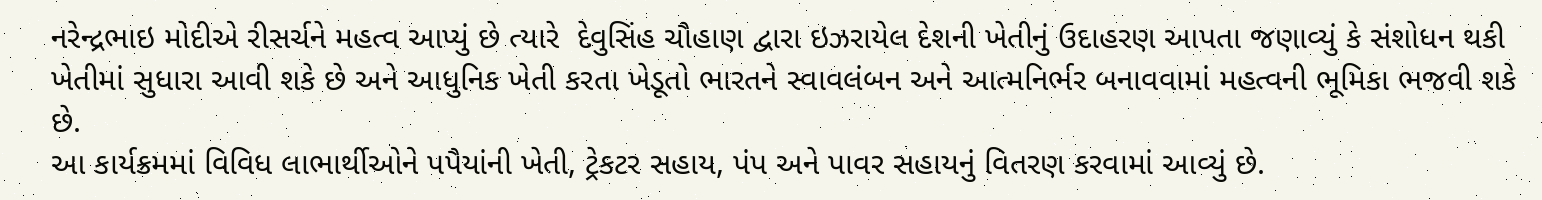નરેન્દ્રભાઇ મોદીએ રીસર્ચને મહત્વ આપ્યું છે ત્યારે  દેવુસિંહ ચૌહાણ દ્વારા ઇઝરાયેલ દેશની ખેતીનું ઉદાહરણ આપતા જણાવ્યું કે સંશોધન થકી ખેતીમાં સુધારા આવી શકે છે અને આધુનિક ખેતી કરતા ખેડૂતો ભારતને સ્વાવલંબન અને આત્મનિર્ભર બનાવવામાં મહત્વની ભૂમિકા ભજવી શકે છે.
આ કાર્યક્રમમાં વિવિધ લાભાર્થીઓને પપૈયાંની ખેતી, ટ્રેકટર સહાય, પંપ અને પાવર સહાયનું વિતરણ કરવામાં આવ્યું છે.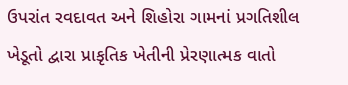ઉપરાંત રવદાવત અને શિહોરા ગામનાં પ્રગતિશીલ ખેડૂતો દ્વારા પ્રાકૃતિક ખેતીની પ્રેરણાત્મક વાતો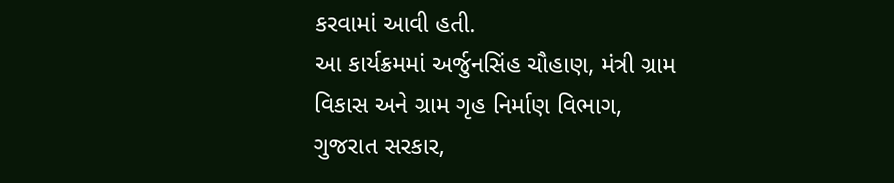કરવામાં આવી હતી.
આ કાર્યક્રમમાં અર્જુનસિંહ ચૌહાણ, મંત્રી ગ્રામ વિકાસ અને ગ્રામ ગૃહ નિર્માણ વિભાગ, ગુજરાત સરકાર,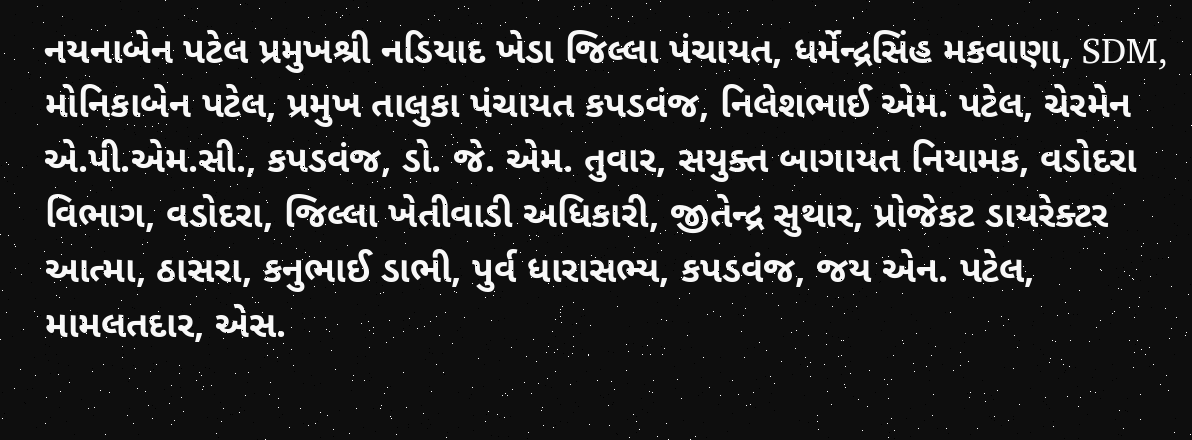નયનાબેન પટેલ પ્રમુખશ્રી નડિયાદ ખેડા જિલ્લા પંચાયત, ધર્મેન્દ્રસિંહ મકવાણા, SDM, મોનિકાબેન પટેલ, પ્રમુખ તાલુકા પંચાયત કપડવંજ, નિલેશભાઈ એમ. પટેલ, ચેરમેન એ.પી.એમ.સી., કપડવંજ, ડો. જે. એમ. તુવાર, સયુક્ત બાગાયત નિયામક, વડોદરા વિભાગ, વડોદરા, જિલ્લા ખેતીવાડી અધિકારી, જીતેન્દ્ર સુથાર, પ્રોજેકટ ડાયરેક્ટર આત્મા, ઠાસરા, કનુભાઈ ડાભી, પુર્વ ધારાસભ્ય, કપડવંજ, જય એન. પટેલ, મામલતદાર, એસ.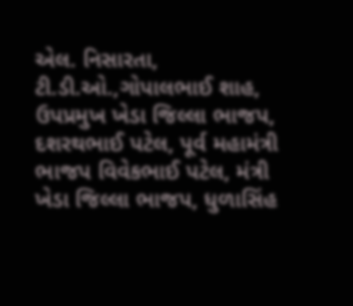એલ. નિસારતા, ટી.ડી.ઓ.,ગોપાલભાઈ શાહ, ઉપપ્રમુખ ખેડા જિલ્લા ભાજપ, દશરથભાઈ પટેલ, પૂર્વ મહામંત્રી ભાજપ વિવેકભાઈ પટેલ, મંત્રી ખેડા જિલ્લા ભાજપ, ધુળાસિંહ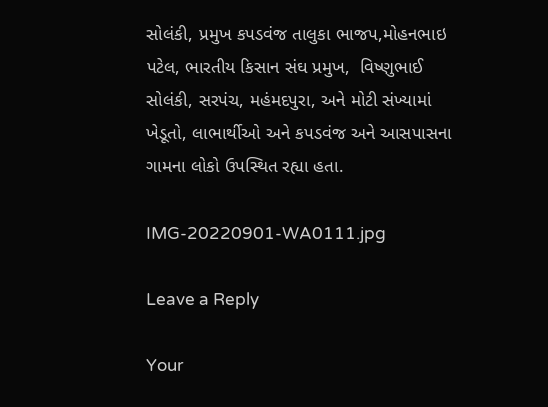સોલંકી, પ્રમુખ કપડવંજ તાલુકા ભાજપ,મોહનભાઇ પટેલ, ભારતીય કિસાન સંઘ પ્રમુખ,  વિષ્ણુભાઈ સોલંકી, સરપંચ, મહંમદપુરા, અને મોટી સંખ્યામાં ખેડૂતો, લાભાર્થીઓ અને કપડવંજ અને આસપાસના ગામના લોકો ઉપસ્થિત રહ્યા હતા.

IMG-20220901-WA0111.jpg

Leave a Reply

Your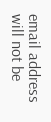email address will not be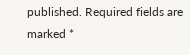published. Required fields are marked *